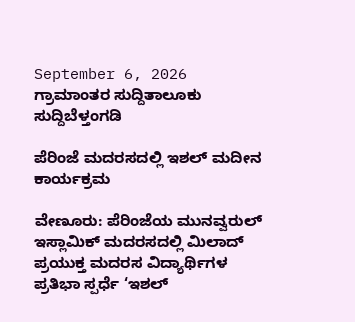September 6, 2026
ಗ್ರಾಮಾಂತರ ಸುದ್ದಿತಾಲೂಕು ಸುದ್ದಿಬೆಳ್ತಂಗಡಿ

ಪೆರಿಂಜೆ ಮದರಸದಲ್ಲಿ ಇಶಲ್ ಮದೀನ ಕಾರ್ಯಕ್ರಮ

ವೇಣೂರು: ಪೆರಿಂಜೆಯ ಮುನವ್ವರುಲ್ ಇಸ್ಲಾಮಿಕ್ ಮದರಸದಲ್ಲಿ ಮಿಲಾದ್ ಪ್ರಯುಕ್ತ ಮದರಸ ವಿದ್ಯಾರ್ಥಿಗಳ ಪ್ರತಿಭಾ ಸ್ಪರ್ಧೆ ‘ಇಶಲ್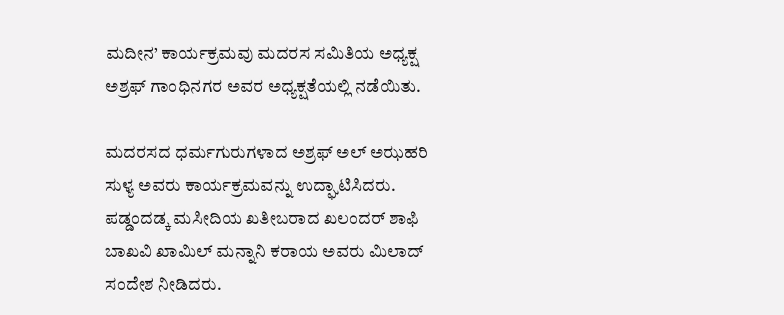ಮದೀನ’ ಕಾರ್ಯಕ್ರಮವು ಮದರಸ ಸಮಿತಿಯ ಅಧ್ಯಕ್ಷ ಅಶ್ರಫ್ ಗಾಂಧಿನಗರ ಅವರ ಅಧ್ಯಕ್ಷತೆಯಲ್ಲಿ ನಡೆಯಿತು.

ಮದರಸದ ಧರ್ಮಗುರುಗಳಾದ ಅಶ್ರಫ್ ಅಲ್ ಅಝಹರಿ ಸುಳ್ಯ ಅವರು ಕಾರ್ಯಕ್ರಮವನ್ನು ಉದ್ಘಾಟಿಸಿದರು. ಪಡ್ಡಂದಡ್ಕ ಮಸೀದಿಯ ಖತೀಬರಾದ ಖಲಂದರ್ ಶಾಫಿ ಬಾಖವಿ ಖಾಮಿಲ್ ಮನ್ನಾನಿ ಕರಾಯ ಅವರು ಮಿಲಾದ್ ಸಂದೇಶ ನೀಡಿದರು.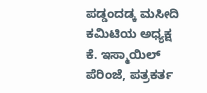ಪಡ್ಡಂದಡ್ಕ ಮಸೀದಿ ಕಮಿಟಿಯ ಅಧ್ಯಕ್ಷ ಕೆ. ಇಸ್ಮಾಯಿಲ್ ಪೆರಿಂಜೆ, ಪತ್ರಕರ್ತ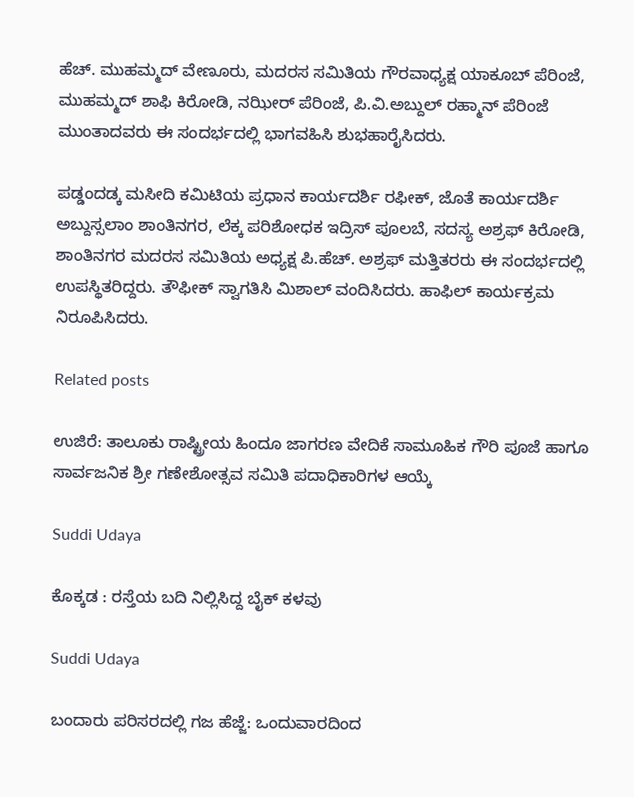ಹೆಚ್. ಮುಹಮ್ಮದ್ ವೇಣೂರು, ಮದರಸ ಸಮಿತಿಯ ಗೌರವಾಧ್ಯಕ್ಷ ಯಾಕೂಬ್ ಪೆರಿಂಜೆ, ಮುಹಮ್ಮದ್ ಶಾಫಿ ಕಿರೋಡಿ, ನಝೀರ್ ಪೆರಿಂಜೆ, ಪಿ.ವಿ.ಅಬ್ದುಲ್ ರಹ್ಮಾನ್ ಪೆರಿಂಜೆ ಮುಂತಾದವರು ಈ ಸಂದರ್ಭದಲ್ಲಿ ಭಾಗವಹಿಸಿ ಶುಭಹಾರೈಸಿದರು.

ಪಡ್ಡಂದಡ್ಕ ಮಸೀದಿ ಕಮಿಟಿಯ ಪ್ರಧಾನ ಕಾರ್ಯದರ್ಶಿ ರಫೀಕ್, ಜೊತೆ ಕಾರ್ಯದರ್ಶಿ ಅಬ್ದುಸ್ಸಲಾಂ ಶಾಂತಿನಗರ, ಲೆಕ್ಕ ಪರಿಶೋಧಕ ಇದ್ರಿಸ್ ಪೂಲಬೆ, ಸದಸ್ಯ ಅಶ್ರಫ್ ಕಿರೋಡಿ, ಶಾಂತಿನಗರ ಮದರಸ ಸಮಿತಿಯ ಅಧ್ಯಕ್ಷ ಪಿ.ಹೆಚ್. ಅಶ್ರಫ್ ಮತ್ತಿತರರು ಈ ಸಂದರ್ಭದಲ್ಲಿ ಉಪಸ್ಥಿತರಿದ್ದರು. ತೌಫೀಕ್ ಸ್ವಾಗತಿಸಿ ಮಿಶಾಲ್ ವಂದಿಸಿದರು. ಹಾಫಿಲ್ ಕಾರ್ಯಕ್ರಮ ನಿರೂಪಿಸಿದರು.

Related posts

ಉಜಿರೆ: ತಾಲೂಕು ರಾಷ್ಟ್ರೀಯ ಹಿಂದೂ ಜಾಗರಣ ವೇದಿಕೆ ಸಾಮೂಹಿಕ ಗೌರಿ ಪೂಜೆ ಹಾಗೂ ಸಾರ್ವಜನಿಕ ಶ್ರೀ ಗಣೇಶೋತ್ಸವ ಸಮಿತಿ ಪದಾಧಿಕಾರಿಗಳ ಆಯ್ಕೆ

Suddi Udaya

ಕೊಕ್ಕಡ : ರಸ್ತೆಯ ಬದಿ ನಿಲ್ಲಿಸಿದ್ದ ಬೈಕ್ ಕಳವು

Suddi Udaya

ಬಂದಾರು ಪರಿಸರದಲ್ಲಿ ಗಜ ಹೆಜ್ಜೆ: ಒಂದುವಾರದಿಂದ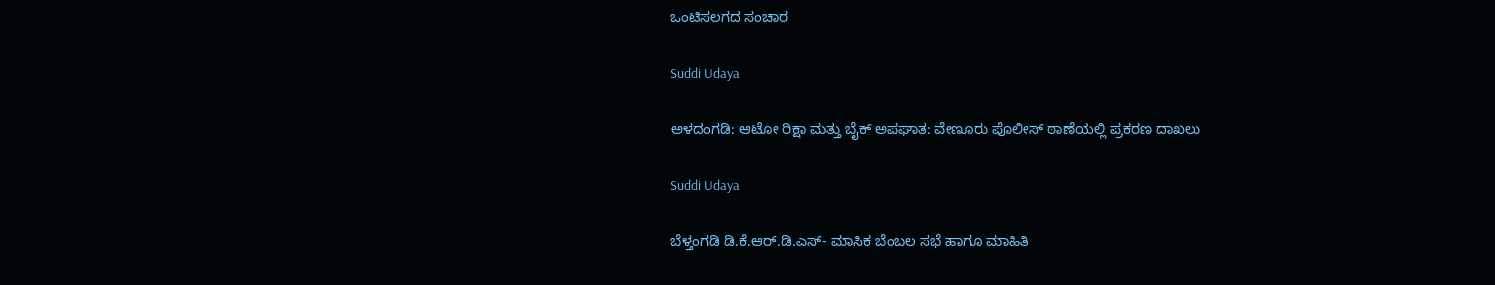ಒಂಟಿಸಲಗದ ಸಂಚಾರ

Suddi Udaya

ಅಳದಂಗಡಿ: ಆಟೋ ರಿಕ್ಷಾ ಮತ್ತು ಬೈಕ್ ಅಪಘಾತ: ವೇಣೂರು ಪೊಲೀಸ್ ಠಾಣೆಯಲ್ಲಿ ಪ್ರಕರಣ ದಾಖಲು

Suddi Udaya

ಬೆಳ್ತಂಗಡಿ ಡಿ.ಕೆ.ಆರ್.ಡಿ.ಎಸ್- ಮಾಸಿಕ ಬೆಂಬಲ ಸಭೆ ಹಾಗೂ ಮಾಹಿತಿ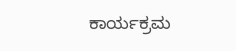ಕಾರ್ಯಕ್ರಮ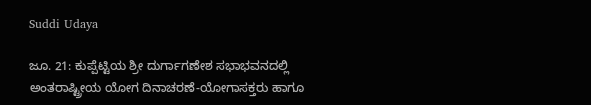Suddi Udaya

ಜೂ. 21: ಕುಪ್ಪೆಟ್ಟಿಯ ಶ್ರೀ ದುರ್ಗಾಗಣೇಶ ಸಭಾಭವನದಲ್ಲಿ ಅಂತರಾಷ್ಟ್ರೀಯ ಯೋಗ ದಿನಾಚರಣೆ-ಯೋಗಾಸಕ್ತರು ಹಾಗೂ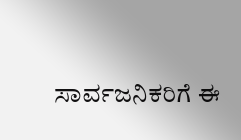ಸಾರ್ವಜನಿಕರಿಗೆ ಈ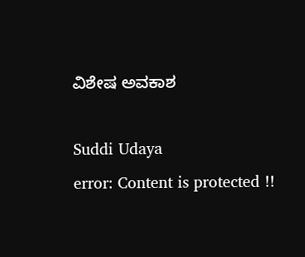ವಿಶೇಷ ಅವಕಾಶ

Suddi Udaya
error: Content is protected !!